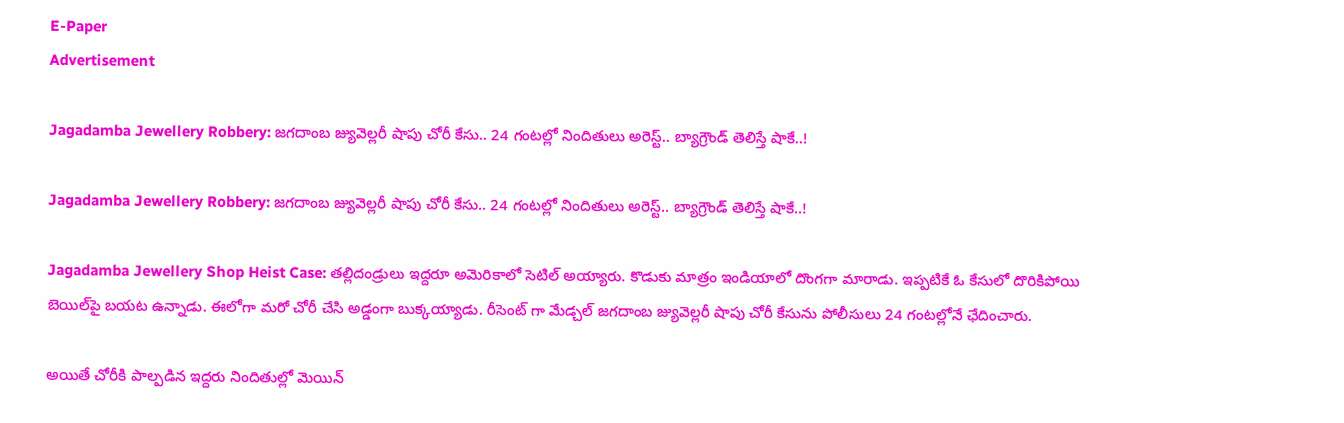E-Paper
Advertisement

Jagadamba Jewellery Robbery: జగదాంబ జ్యువెల్లరీ షాపు చోరీ కేసు.. 24 గంటల్లో నిందితులు అరెస్ట్.. బ్యాగ్రౌండ్ తెలిస్తే షాకే..!

Jagadamba Jewellery Robbery: జగదాంబ జ్యువెల్లరీ షాపు చోరీ కేసు.. 24 గంటల్లో నిందితులు అరెస్ట్.. బ్యాగ్రౌండ్ తెలిస్తే షాకే..!

Jagadamba Jewellery Shop Heist Case: తల్లిదండ్రులు ఇద్దరూ అమెరికాలో సెటిల్‌ అయ్యారు. కొడుకు మాత్రం ఇండియాలో దొంగగా మారాడు. ఇప్పటికే ఓ కేసులో దొరికిపోయి బెయిల్‌పై బయట ఉన్నాడు. ఈలోగా మరో చోరీ చేసి అడ్డంగా బుక్కయ్యాడు. రీసెంట్‌ గా మేడ్చల్‌ జగదాంబ జ్యువెల్లరీ షాపు చోరీ కేసును పోలీసులు 24 గంటల్లోనే ఛేదించారు.

అయితే చోరీకి పాల్పడిన ఇద్దరు నిందితుల్లో మెయిన్‌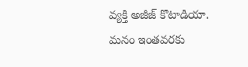వ్యక్తి అజీజ్‌ కొటాడియా. మనం ఇంతవరకు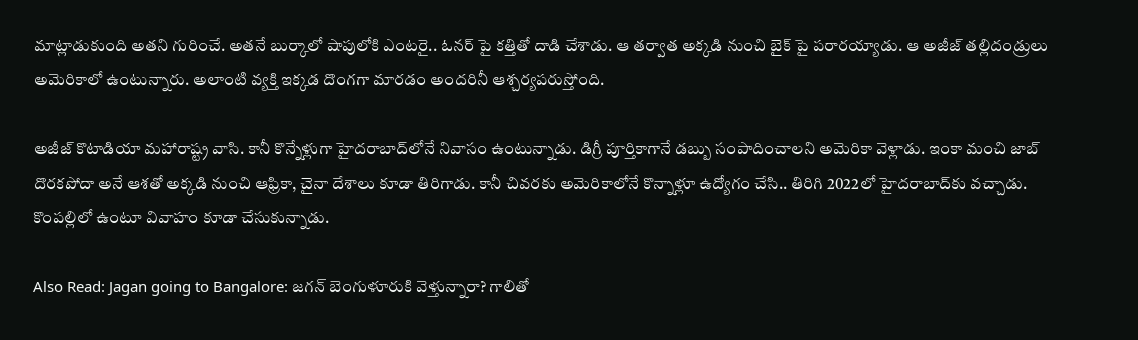మాట్లాడుకుంది అతని గురించే. అతనే బుర్కాలో షాపులోకి ఎంటరై.. ఓనర్ పై కత్తితో దాడి చేశాడు. ఆ తర్వాత అక్కడి నుంచి బైక్ పై పరారయ్యాడు. ఆ అజీజ్ తల్లిదండ్రులు అమెరికాలో ఉంటున్నారు. అలాంటి వ్యక్తి ఇక్కడ దొంగగా మారడం అందరినీ ఆశ్చర్యపరుస్తోంది.

అజీజ్‌ కొటాడియా మహారాష్ట్ర వాసి. కానీ కొన్నేళ్లుగా హైదరాబాద్‌లోనే నివాసం ఉంటున్నాడు. డిగ్రీ పూర్తికాగానే డబ్బు సంపాదించాలని అమెరికా వెళ్లాడు. ఇంకా మంచి జాబ్‌ దొరకపోదా అనే ఆశతో అక్కడి నుంచి ఆఫ్రికా, చైనా దేశాలు కూడా తిరిగాడు. కానీ చివరకు అమెరికాలోనే కొన్నాళ్లూ ఉద్యోగం చేసి.. తిరిగి 2022లో హైదరాబాద్‌కు వచ్చాడు. కొంపల్లిలో ఉంటూ వివాహం కూడా చేసుకున్నాడు.

Also Read: Jagan going to Bangalore: జగన్ బెంగుళూరుకి వెళ్తున్నారా? గాలితో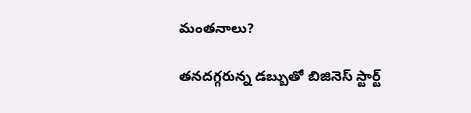మంతనాలు?

తనదగ్గరున్న డబ్బుతో బిజినెస్‌ స్టార్ట్‌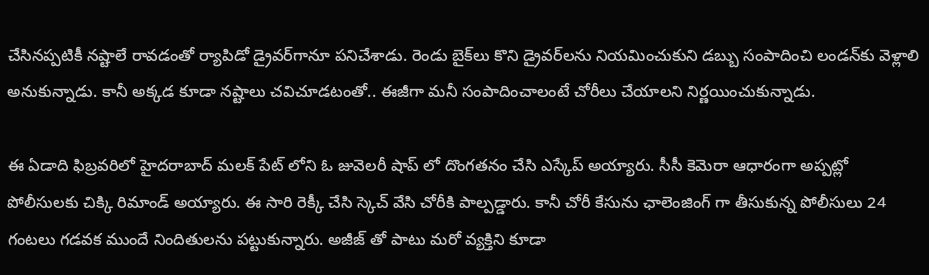చేసినప్పటికీ నష్టాలే రావడంతో ర్యాపిడో డ్రైవర్‌గానూ పనిచేశాడు. రెండు బైక్‌లు కొని డ్రైవర్‌లను నియమించుకుని డబ్బు సంపాదించి లండన్‌కు వెళ్లాలి అనుకున్నాడు. కానీ అక్కడ కూడా నష్టాలు చవిచూడటంతో.. ఈజీగా మనీ సంపాదించాలంటే చోరీలు చేయాలని నిర్ణయించుకున్నాడు.

ఈ ఏడాది ఫిబ్రవరిలో హైదరాబాద్ మలక్‌ పేట్ లోని ఓ జువెలరీ షాప్ లో దొంగతనం చేసి ఎస్కేప్ అయ్యారు. సీసీ కెమెరా ఆధారంగా అప్పట్లో పోలీసులకు చిక్కి రిమాండ్ అయ్యారు. ఈ సారి రెక్కీ చేసి స్కెచ్ వేసి చోరీకి పాల్పడ్డారు. కానీ చోరీ కేసును ఛాలెంజింగ్ గా తీసుకున్న పోలీసులు 24 గంటలు గడవక ముందే నిందితులను పట్టుకున్నారు. అజీజ్ తో పాటు మరో వ్యక్తిని కూడా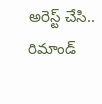అరెస్ట్ చేసి.. రిమాండ్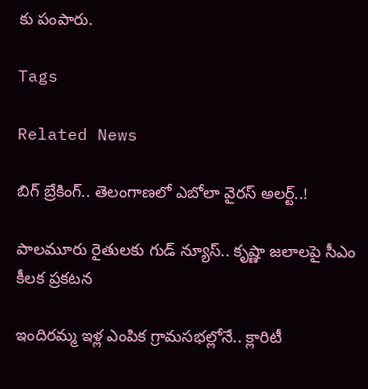కు పంపారు.

Tags

Related News

బిగ్ బ్రేకింగ్.. తెలంగాణలో ఎబోలా వైరస్ అలర్ట్..!

పాలమూరు రైతులకు గుడ్ న్యూస్.. కృష్ణా జలాలపై సీఎం కీలక ప్రకటన

ఇందిరమ్మ ఇళ్ల ఎంపిక గ్రామసభల్లోనే.. క్లారిటీ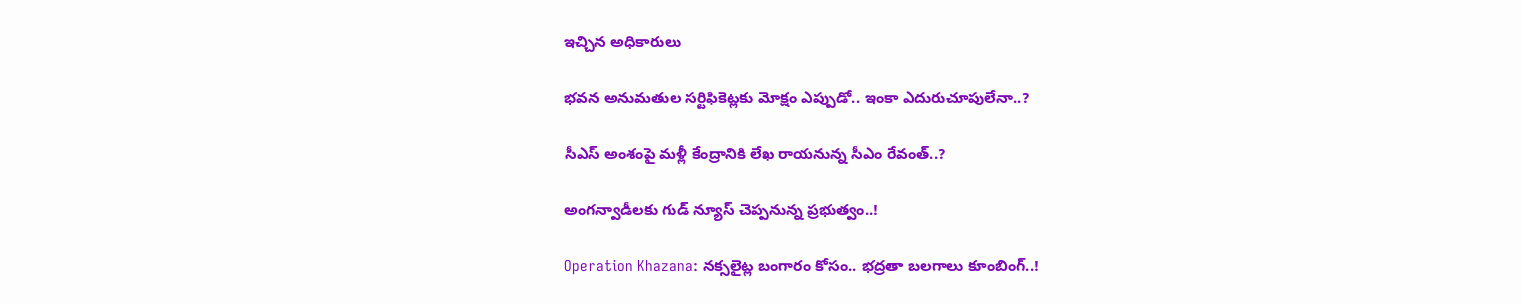ఇచ్చిన అధికారులు

భవన అనుమతుల సర్టిఫికెట్లకు మోక్షం ఎప్పుడో.. ఇంకా ఎదురుచూపులేనా..?

సీఎస్ అంశంపై మళ్లీ కేంద్రానికి లేఖ రాయనున్న సీఎం రేవంత్..?

అంగన్వాడీలకు గుడ్ న్యూస్ చెప్పనున్న ప్రభుత్వం..!

Operation Khazana: నక్సలైట్ల బంగారం కోసం.. భద్రతా బలగాలు కూంబింగ్..!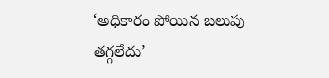‘అధికారం పోయిన బలుపు తగ్గలేదు’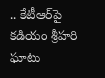.. కేటీఆర్‌పై కడియం శ్రీహరి ఘాటు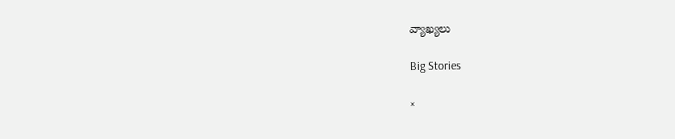వ్యాఖ్యలు

Big Stories

×